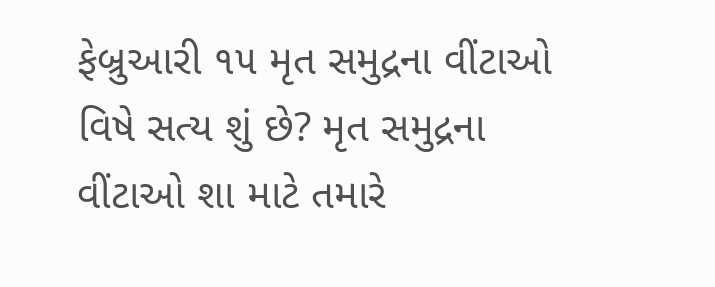ફેબ્રુઆરી ૧૫ મૃત સમુદ્રના વીંટાઓ વિષે સત્ય શું છે? મૃત સમુદ્રના વીંટાઓ શા માટે તમારે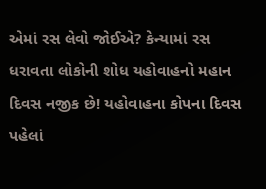એમાં રસ લેવો જોઈએ? કેન્યામાં રસ ધરાવતા લોકોની શોધ યહોવાહનો મહાન દિવસ નજીક છે! યહોવાહના કોપના દિવસ પહેલાં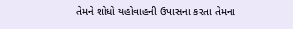તેમને શોધો યહોવાહની ઉપાસના કરતા તેમના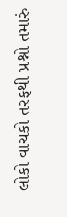લોકો વાચકો તરફથી પ્રશ્નો તમારું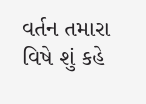વર્તન તમારા વિષે શું કહે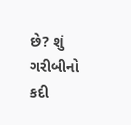છે? શું ગરીબીનો કદી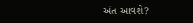અંત આવશે?